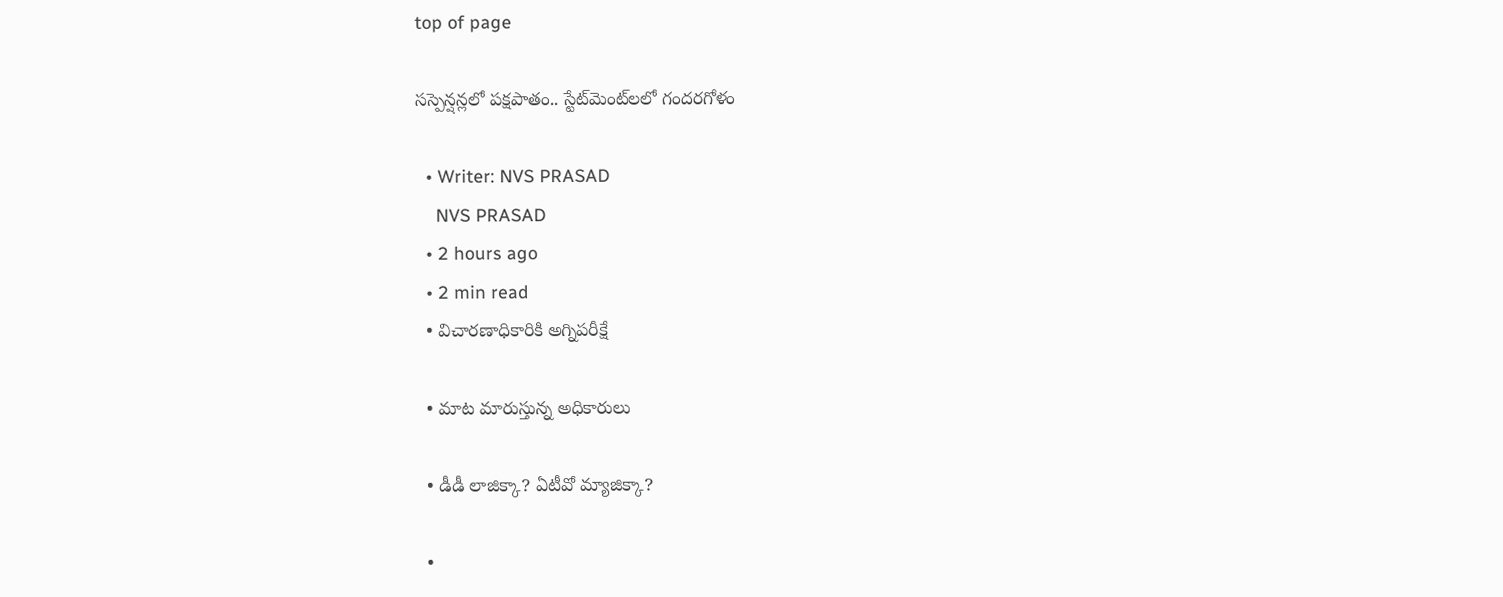top of page

సస్పెన్షన్లలో పక్షపాతం.. స్టేట్‌మెంట్‌లలో గందరగోళం

  • Writer: NVS PRASAD
    NVS PRASAD
  • 2 hours ago
  • 2 min read
  • విచారణాధికారికి అగ్నిపరీక్షే

  • మాట మారుస్తున్న అధికారులు

  • డీడీ లాజిక్కా? ఏటీవో మ్యాజిక్కా?

  •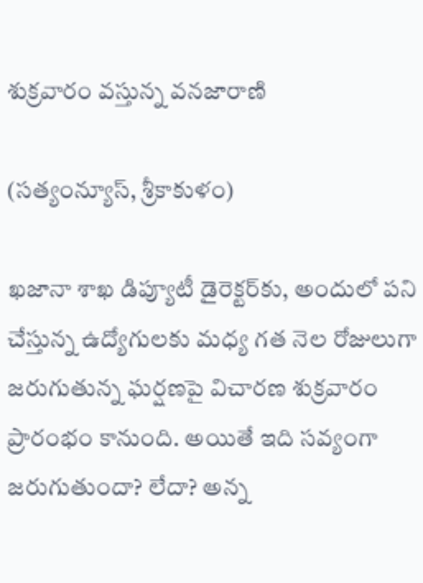శుక్రవారం వస్తున్న వనజారాణి

(సత్యంన్యూస్, శ్రీకాకుళం)

ఖజానా శాఖ డిప్యూటీ డైరెక్టర్‌కు, అందులో పని చేస్తున్న ఉద్యోగులకు మధ్య గత నెల రోజులుగా జరుగుతున్న ఘర్షణపై విచారణ శుక్రవారం ప్రారంభం కానుంది. అయితే ఇది సవ్యంగా జరుగుతుందా? లేదా? అన్న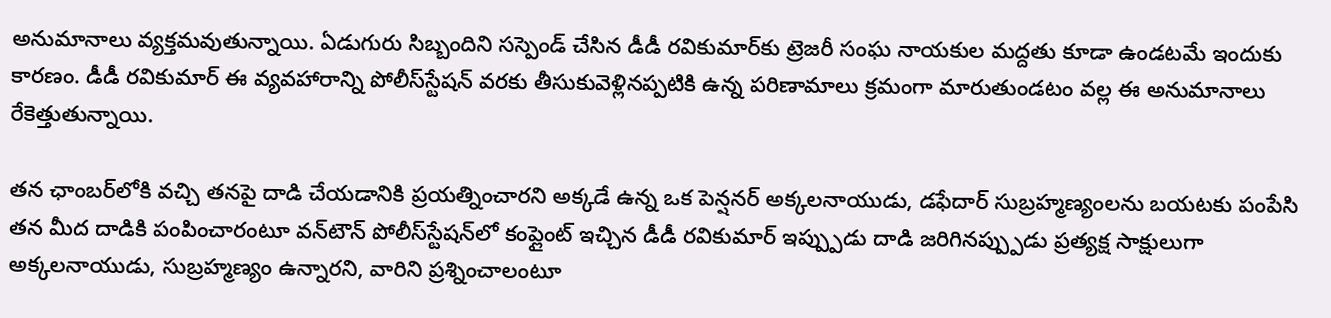అనుమానాలు వ్యక్తమవుతున్నాయి. ఏడుగురు సిబ్బందిని సస్పెండ్ చేసిన డీడీ రవికుమార్‌కు ట్రెజరీ సంఘ నాయకుల మద్దతు కూడా ఉండటమే ఇందుకు కారణం. డీడీ రవికుమార్ ఈ వ్యవహారాన్ని పోలీస్‌స్టేషన్ వరకు తీసుకువెళ్లినప్పటికి ఉన్న పరిణామాలు క్రమంగా మారుతుండటం వల్ల ఈ అనుమానాలు రేకెత్తుతున్నాయి.

తన ఛాంబర్‌లోకి వచ్చి తనపై దాడి చేయడానికి ప్రయత్నించారని అక్కడే ఉన్న ఒక పెన్షనర్ అక్కలనాయుడు, డఫేదార్ సుబ్రహ్మణ్యంలను బయటకు పంపేసి తన మీద దాడికి పంపించారంటూ వన్‌టౌన్ పోలీస్‌స్టేషన్‌లో కంప్లైంట్ ఇచ్చిన డీడీ రవికుమార్ ఇప్ప్పుడు దాడి జరిగినప్ప్పుడు ప్రత్యక్ష సాక్షులుగా అక్కలనాయుడు, సుబ్రహ్మణ్యం ఉన్నారని, వారిని ప్రశ్నించాలంటూ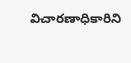విచారణాధికారిని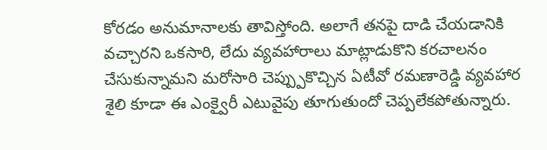కోరడం అనుమానాలకు తావిస్తోంది. అలాగే తనపై దాడి చేయడానికి వచ్చారని ఒకసారి, లేదు వ్యవహారాలు మాట్లాడుకొని కరచాలనం చేసుకున్నామని మరోసారి చెప్ప్పుకొచ్చిన ఏటీవో రమణారెడ్డి వ్యవహార శైలి కూడా ఈ ఎంక్వైరీ ఎటువైపు తూగుతుందో చెప్పలేకపోతున్నారు.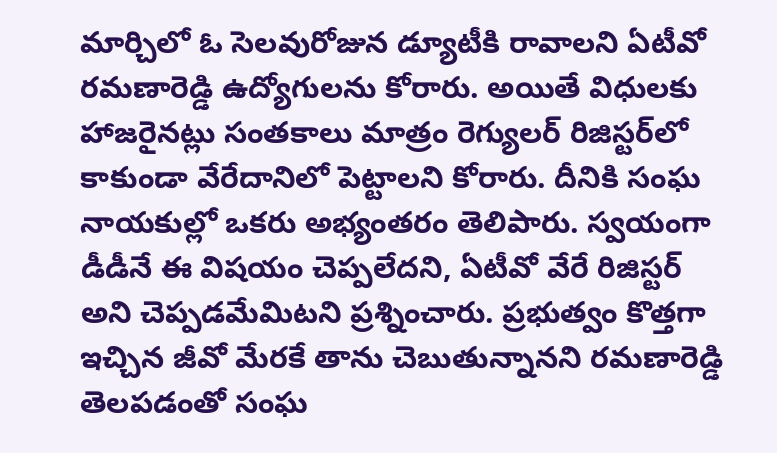మార్చిలో ఓ సెలవురోజున డ్యూటీకి రావాలని ఏటీవో రమణారెడ్డి ఉద్యోగులను కోరారు. అయితే విధులకు హాజరైనట్లు సంతకాలు మాత్రం రెగ్యులర్ రిజిస్టర్‌లో కాకుండా వేరేదానిలో పెట్టాలని కోరారు. దీనికి సంఘ నాయకుల్లో ఒకరు అభ్యంతరం తెలిపారు. స్వయంగా డీడీనే ఈ విషయం చెప్పలేదని, ఏటీవో వేరే రిజిస్టర్ అని చెప్పడమేమిటని ప్రశ్నించారు. ప్రభుత్వం కొత్తగా ఇచ్చిన జీవో మేరకే తాను చెబుతున్నానని రమణారెడ్డి తెలపడంతో సంఘ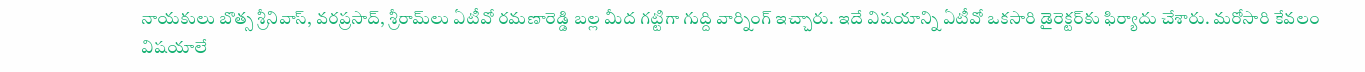నాయకులు బొత్స శ్రీనివాస్, వరప్రసాద్, శ్రీరామ్‌లు ఏటీవో రమణారెడ్డి బల్ల మీద గట్టిగా గుద్ది వార్నింగ్ ఇచ్చారు. ఇదే విషయాన్ని ఏటీవో ఒకసారి డైరెక్టర్‌కు ఫిర్యాదు చేశారు. మరోసారి కేవలం విషయాలే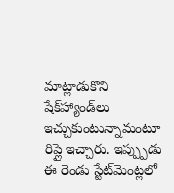మాట్లాడుకొని షేక్‌హ్యాండ్‌లు ఇచ్చుకుంటున్నామంటూ రిప్లై ఇచ్చారు. ఇప్ప్పుడు ఈ రెండు స్టేట్‌మెంట్లలో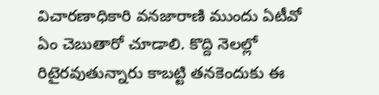విచారణాధికారి వనజారాణి ముందు ఏటీవో ఏం చెబుతారో చూడాలి. కొద్ది నెలల్లో రిటైరవుతున్నారు కాబట్టి తనకెందుకు ఈ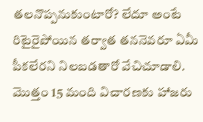తలనొప్పనుకుంటారో? లేదూ అంటే రిటైరైపోయిన తర్వాత తననెవరూ ఏమీ పీకలేరని నిలబడతారో వేచిచూడాలి. మొత్తం 15 మంది విచారణకు హాజరు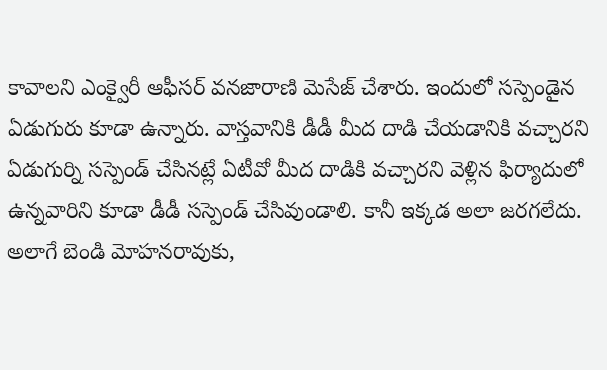కావాలని ఎంక్వైరీ ఆఫీసర్ వనజారాణి మెసేజ్ చేశారు. ఇందులో సస్పెండైన ఏడుగురు కూడా ఉన్నారు. వాస్తవానికి డీడీ మీద దాడి చేయడానికి వచ్చారని ఏడుగుర్ని సస్పెండ్ చేసినట్లే ఏటీవో మీద దాడికి వచ్చారని వెళ్లిన ఫిర్యాదులో ఉన్నవారిని కూడా డీడీ సస్పెండ్ చేసివుండాలి. కానీ ఇక్కడ అలా జరగలేదు. అలాగే బెండి మోహనరావుకు,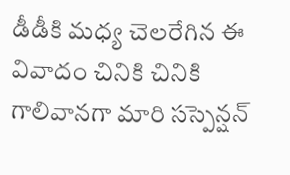డీడీకి మధ్య చెలరేగిన ఈ వివాదం చినికి చినికి గాలివానగా మారి సస్పెన్షన్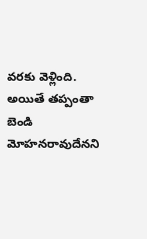వరకు వెళ్లింది. అయితే తప్పంతా బెండి మోహనరావుదేనని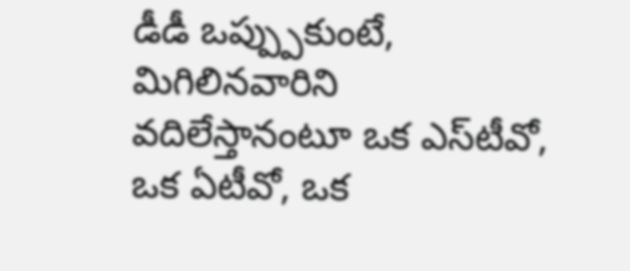డీడీ ఒప్ప్పుకుంటే, మిగిలినవారిని వదిలేస్తానంటూ ఒక ఎస్‌టీవో, ఒక ఏటీవో, ఒక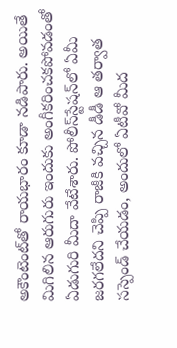అకౌంటెంట్‌తో రాయభారం కూడా నడిపారు. అయితే మిగిలిన ఆరుగురు ఇందుకు అంగీకరించకపోవడంతో ఏడుగురి మీదా వేటేశారు. పోలీస్‌స్టేషన్‌లో ఏమీ జరగలేదని చెప్పి రాజీకి వచ్చిన డీడీ ఆ తర్వాత సస్పెండ్ చేయడం, అందులో ఏటీవో మీద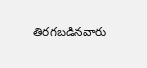తిరగబడినవారు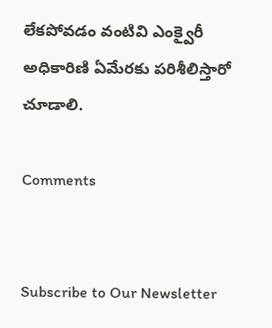లేకపోవడం వంటివి ఎంక్వైరీ అధికారిణి ఏమేరకు పరిశీలిస్తారో చూడాలి.

Comments


Subscribe to Our Newsletter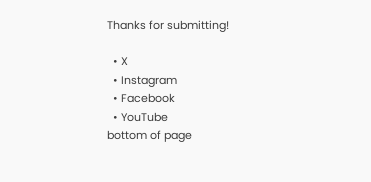Thanks for submitting!

  • X
  • Instagram
  • Facebook
  • YouTube
bottom of page